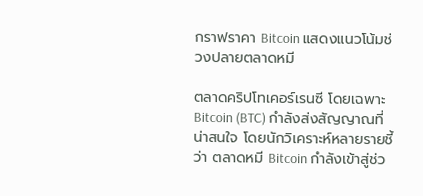กราฟราคา Bitcoin แสดงแนวโน้มช่วงปลายตลาดหมี

ตลาดคริปโทเคอร์เรนซี โดยเฉพาะ Bitcoin (BTC) กำลังส่งสัญญาณที่น่าสนใจ โดยนักวิเคราะห์หลายรายชี้ว่า ตลาดหมี Bitcoin กำลังเข้าสู่ช่ว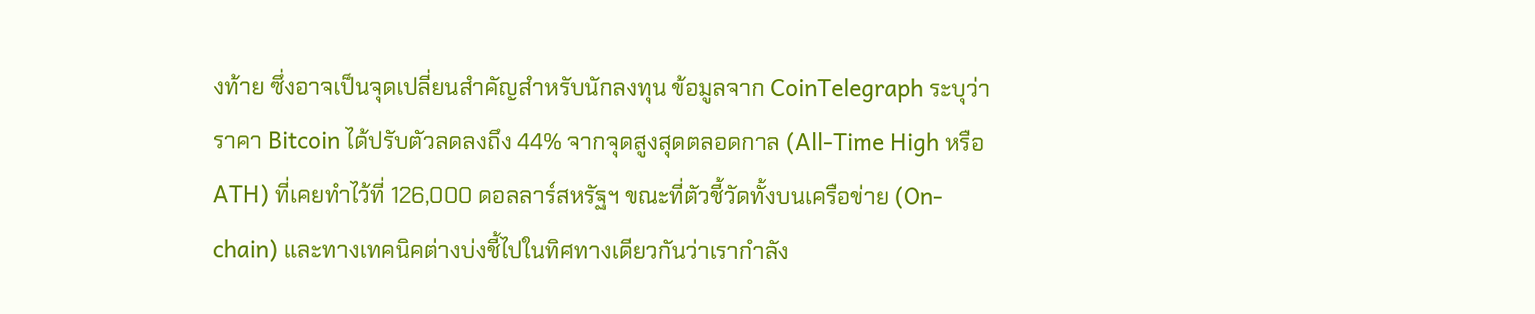งท้าย ซึ่งอาจเป็นจุดเปลี่ยนสำคัญสำหรับนักลงทุน ข้อมูลจาก CoinTelegraph ระบุว่า ราคา Bitcoin ได้ปรับตัวลดลงถึง 44% จากจุดสูงสุดตลอดกาล (All-Time High หรือ ATH) ที่เคยทำไว้ที่ 126,000 ดอลลาร์สหรัฐฯ ขณะที่ตัวชี้วัดทั้งบนเครือข่าย (On-chain) และทางเทคนิคต่างบ่งชี้ไปในทิศทางเดียวกันว่าเรากำลัง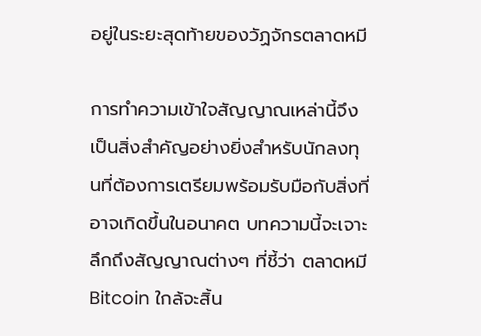อยู่ในระยะสุดท้ายของวัฏจักรตลาดหมี

การทำความเข้าใจสัญญาณเหล่านี้จึงเป็นสิ่งสำคัญอย่างยิ่งสำหรับนักลงทุนที่ต้องการเตรียมพร้อมรับมือกับสิ่งที่อาจเกิดขึ้นในอนาคต บทความนี้จะเจาะลึกถึงสัญญาณต่างๆ ที่ชี้ว่า ตลาดหมี Bitcoin ใกล้จะสิ้น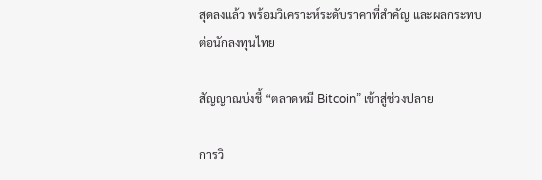สุดลงแล้ว พร้อมวิเคราะห์ระดับราคาที่สำคัญ และผลกระทบต่อนักลงทุนไทย

สัญญาณบ่งชี้ “ตลาดหมี Bitcoin” เข้าสู่ช่วงปลาย

การวิ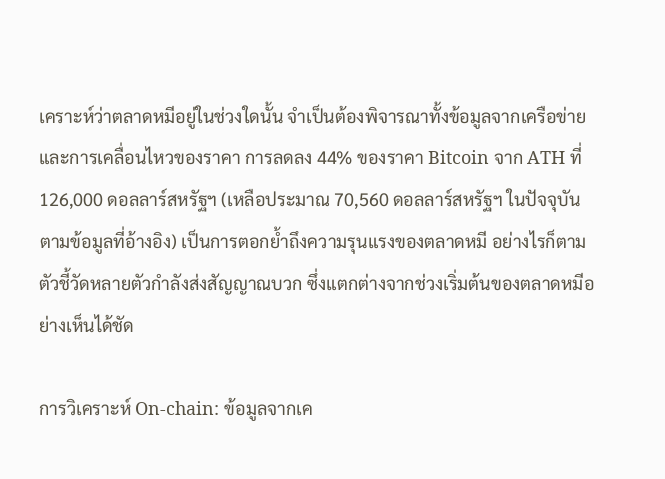เคราะห์ว่าตลาดหมีอยู่ในช่วงใดนั้น จำเป็นต้องพิจารณาทั้งข้อมูลจากเครือข่ายและการเคลื่อนไหวของราคา การลดลง 44% ของราคา Bitcoin จาก ATH ที่ 126,000 ดอลลาร์สหรัฐฯ (เหลือประมาณ 70,560 ดอลลาร์สหรัฐฯ ในปัจจุบันตามข้อมูลที่อ้างอิง) เป็นการตอกย้ำถึงความรุนแรงของตลาดหมี อย่างไรก็ตาม ตัวชี้วัดหลายตัวกำลังส่งสัญญาณบวก ซึ่งแตกต่างจากช่วงเริ่มต้นของตลาดหมีอย่างเห็นได้ชัด

การวิเคราะห์ On-chain: ข้อมูลจากเค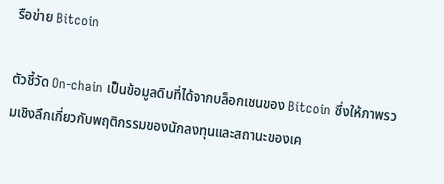รือข่าย Bitcoin

ตัวชี้วัด On-chain เป็นข้อมูลดิบที่ได้จากบล็อกเชนของ Bitcoin ซึ่งให้ภาพรวมเชิงลึกเกี่ยวกับพฤติกรรมของนักลงทุนและสถานะของเค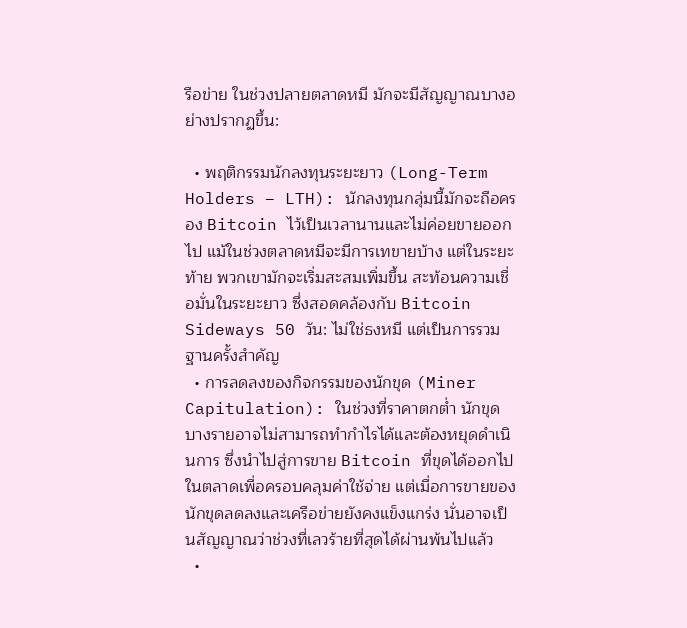รือข่าย ในช่วงปลายตลาดหมี มักจะมีสัญญาณบางอย่างปรากฏขึ้น:

  • พฤติกรรมนักลงทุนระยะยาว (Long-Term Holders – LTH): นักลงทุนกลุ่มนี้มักจะถือครอง Bitcoin ไว้เป็นเวลานานและไม่ค่อยขายออกไป แม้ในช่วงตลาดหมีจะมีการเทขายบ้าง แต่ในระยะท้าย พวกเขามักจะเริ่มสะสมเพิ่มขึ้น สะท้อนความเชื่อมั่นในระยะยาว ซึ่งสอดคล้องกับ Bitcoin Sideways 50 วัน: ไม่ใช่ธงหมี แต่เป็นการรวมฐานครั้งสำคัญ
  • การลดลงของกิจกรรมของนักขุด (Miner Capitulation): ในช่วงที่ราคาตกต่ำ นักขุดบางรายอาจไม่สามารถทำกำไรได้และต้องหยุดดำเนินการ ซึ่งนำไปสู่การขาย Bitcoin ที่ขุดได้ออกไปในตลาดเพื่อครอบคลุมค่าใช้จ่าย แต่เมื่อการขายของนักขุดลดลงและเครือข่ายยังคงแข็งแกร่ง นั่นอาจเป็นสัญญาณว่าช่วงที่เลวร้ายที่สุดได้ผ่านพ้นไปแล้ว
  •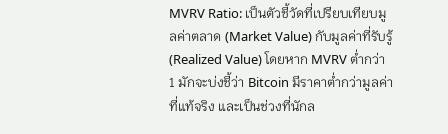MVRV Ratio: เป็นตัวชี้วัดที่เปรียบเทียบมูลค่าตลาด (Market Value) กับมูลค่าที่รับรู้ (Realized Value) โดยหาก MVRV ต่ำกว่า 1 มักจะบ่งชี้ว่า Bitcoin มีราคาต่ำกว่ามูลค่าที่แท้จริง และเป็นช่วงที่นักล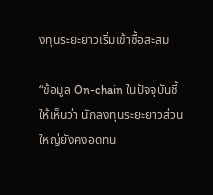งทุนระยะยาวเริ่มเข้าซื้อสะสม

“ข้อมูล On-chain ในปัจจุบันชี้ให้เห็นว่า นักลงทุนระยะยาวส่วนใหญ่ยังคงอดทน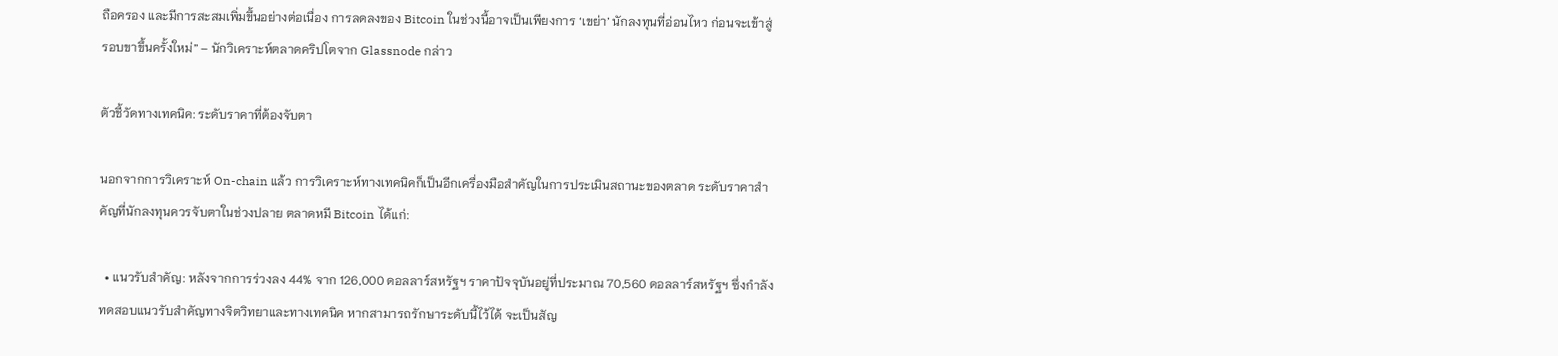ถือครอง และมีการสะสมเพิ่มขึ้นอย่างต่อเนื่อง การลดลงของ Bitcoin ในช่วงนี้อาจเป็นเพียงการ ‘เขย่า’ นักลงทุนที่อ่อนไหว ก่อนจะเข้าสู่รอบขาขึ้นครั้งใหม่” – นักวิเคราะห์ตลาดคริปโตจาก Glassnode กล่าว

ตัวชี้วัดทางเทคนิค: ระดับราคาที่ต้องจับตา

นอกจากการวิเคราะห์ On-chain แล้ว การวิเคราะห์ทางเทคนิคก็เป็นอีกเครื่องมือสำคัญในการประเมินสถานะของตลาด ระดับราคาสำคัญที่นักลงทุนควรจับตาในช่วงปลาย ตลาดหมี Bitcoin ได้แก่:

  • แนวรับสำคัญ: หลังจากการร่วงลง 44% จาก 126,000 ดอลลาร์สหรัฐฯ ราคาปัจจุบันอยู่ที่ประมาณ 70,560 ดอลลาร์สหรัฐฯ ซึ่งกำลังทดสอบแนวรับสำคัญทางจิตวิทยาและทางเทคนิค หากสามารถรักษาระดับนี้ไว้ได้ จะเป็นสัญ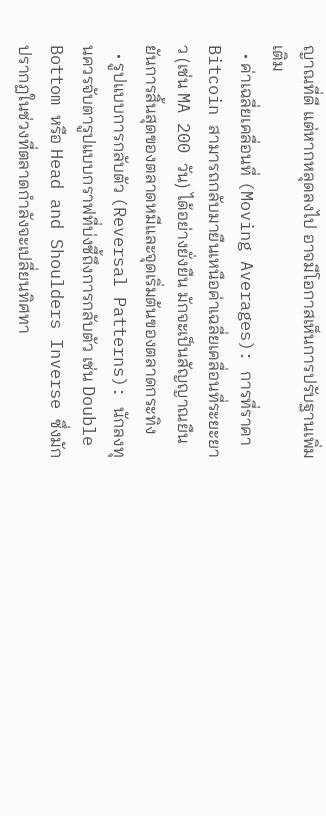ญาณที่ดี แต่หากหลุดลงไป อาจมีโอกาสเห็นการปรับฐานเพิ่มเติม
  • ค่าเฉลี่ยเคลื่อนที่ (Moving Averages): การที่ราคา Bitcoin สามารถกลับมายืนเหนือค่าเฉลี่ยเคลื่อนที่ระยะยาว (เช่น MA 200 วัน) ได้อย่างยั่งยืน มักจะเป็นสัญญาณยืนยันการสิ้นสุดของตลาดหมีและจุดเริ่มต้นของตลาดกระทิง
  • รูปแบบการกลับตัว (Reversal Patterns): นักลงทุนควรจับตารูปแบบกราฟที่บ่งชี้ถึงการกลับตัว เช่น Double Bottom หรือ Head and Shoulders Inverse ซึ่งมักปรากฏในช่วงที่ตลาดกำลังจะเปลี่ยนทิศทา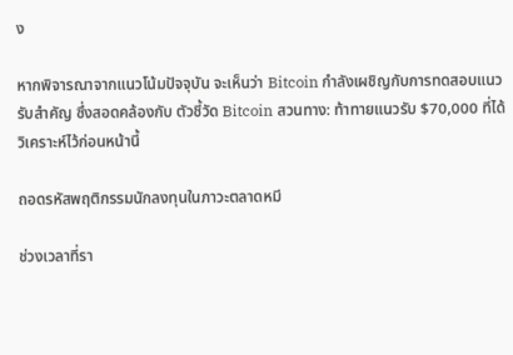ง

หากพิจารณาจากแนวโน้มปัจจุบัน จะเห็นว่า Bitcoin กำลังเผชิญกับการทดสอบแนวรับสำคัญ ซึ่งสอดคล้องกับ ตัวชี้วัด Bitcoin สวนทาง: ท้าทายแนวรับ $70,000 ที่ได้วิเคราะห์ไว้ก่อนหน้านี้

ถอดรหัสพฤติกรรมนักลงทุนในภาวะตลาดหมี

ช่วงเวลาที่รา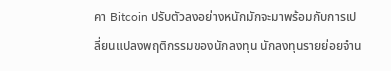คา Bitcoin ปรับตัวลงอย่างหนักมักจะมาพร้อมกับการเปลี่ยนแปลงพฤติกรรมของนักลงทุน นักลงทุนรายย่อยจำน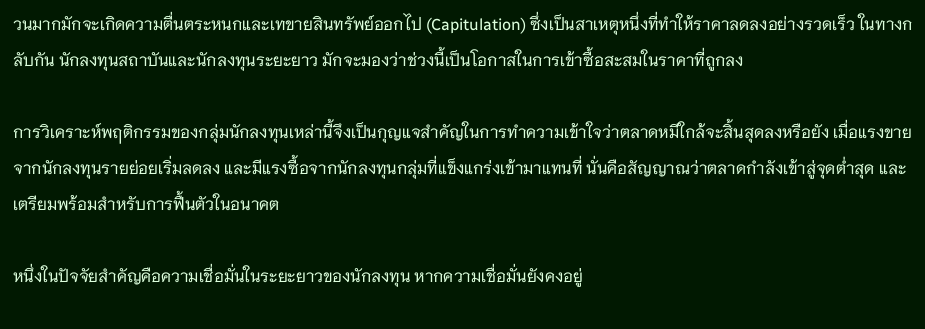วนมากมักจะเกิดความตื่นตระหนกและเทขายสินทรัพย์ออกไป (Capitulation) ซึ่งเป็นสาเหตุหนึ่งที่ทำให้ราคาลดลงอย่างรวดเร็ว ในทางกลับกัน นักลงทุนสถาบันและนักลงทุนระยะยาว มักจะมองว่าช่วงนี้เป็นโอกาสในการเข้าซื้อสะสมในราคาที่ถูกลง

การวิเคราะห์พฤติกรรมของกลุ่มนักลงทุนเหล่านี้จึงเป็นกุญแจสำคัญในการทำความเข้าใจว่าตลาดหมีใกล้จะสิ้นสุดลงหรือยัง เมื่อแรงขายจากนักลงทุนรายย่อยเริ่มลดลง และมีแรงซื้อจากนักลงทุนกลุ่มที่แข็งแกร่งเข้ามาแทนที่ นั่นคือสัญญาณว่าตลาดกำลังเข้าสู่จุดต่ำสุด และเตรียมพร้อมสำหรับการฟื้นตัวในอนาคต

หนึ่งในปัจจัยสำคัญคือความเชื่อมั่นในระยะยาวของนักลงทุน หากความเชื่อมั่นยังคงอยู่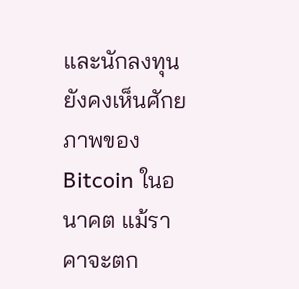และนักลงทุนยังคงเห็นศักยภาพของ Bitcoin ในอนาคต แม้ราคาจะตก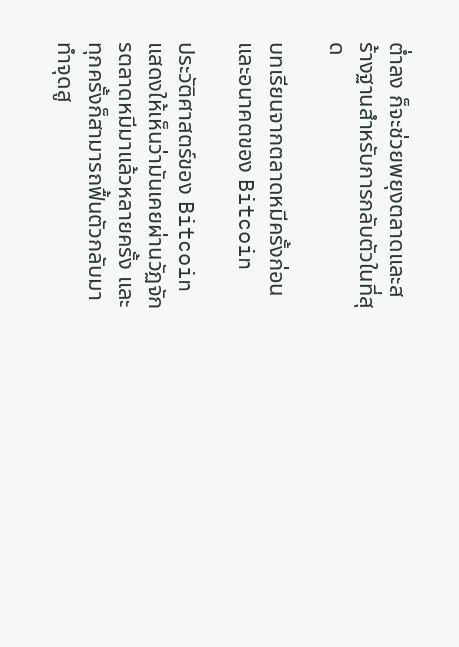ต่ำลง ก็จะช่วยพยุงตลาดและสร้างฐานสำหรับการกลับตัวในที่สุด

บทเรียนจากตลาดหมีครั้งก่อนและอนาคตของ Bitcoin

ประวัติศาสตร์ของ Bitcoin แสดงให้เห็นว่ามันเคยผ่านวัฏจักรตลาดหมีมาแล้วหลายครั้ง และทุกครั้งก็สามารถฟื้นตัวกลับมาทำจุดสู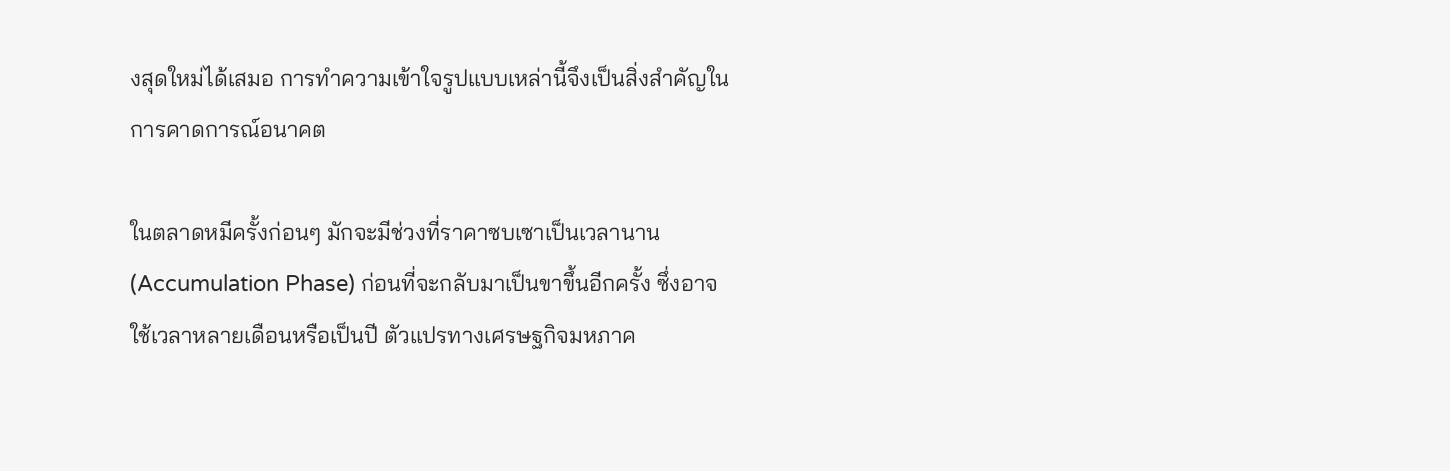งสุดใหม่ได้เสมอ การทำความเข้าใจรูปแบบเหล่านี้จึงเป็นสิ่งสำคัญในการคาดการณ์อนาคต

ในตลาดหมีครั้งก่อนๆ มักจะมีช่วงที่ราคาซบเซาเป็นเวลานาน (Accumulation Phase) ก่อนที่จะกลับมาเป็นขาขึ้นอีกครั้ง ซึ่งอาจใช้เวลาหลายเดือนหรือเป็นปี ตัวแปรทางเศรษฐกิจมหภาค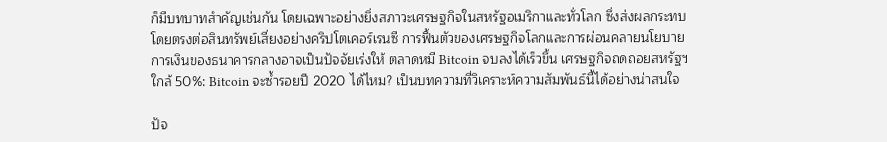ก็มีบทบาทสำคัญเช่นกัน โดยเฉพาะอย่างยิ่งสภาวะเศรษฐกิจในสหรัฐอเมริกาและทั่วโลก ซึ่งส่งผลกระทบโดยตรงต่อสินทรัพย์เสี่ยงอย่างคริปโตเคอร์เรนซี การฟื้นตัวของเศรษฐกิจโลกและการผ่อนคลายนโยบายการเงินของธนาคารกลางอาจเป็นปัจจัยเร่งให้ ตลาดหมี Bitcoin จบลงได้เร็วขึ้น เศรษฐกิจถดถอยสหรัฐฯ ใกล้ 50%: Bitcoin จะซ้ำรอยปี 2020 ได้ไหม? เป็นบทความที่วิเคราะห์ความสัมพันธ์นี้ได้อย่างน่าสนใจ

ปัจ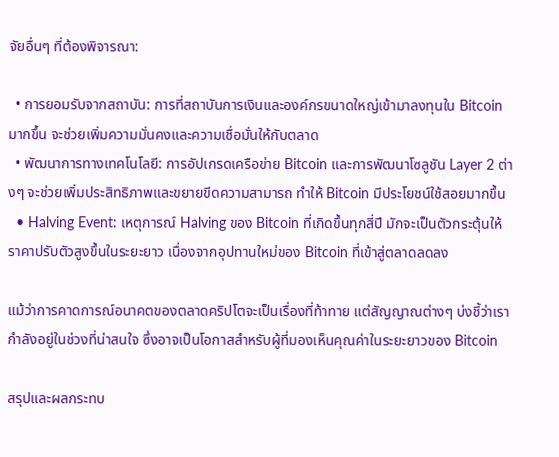จัยอื่นๆ ที่ต้องพิจารณา:

  • การยอมรับจากสถาบัน: การที่สถาบันการเงินและองค์กรขนาดใหญ่เข้ามาลงทุนใน Bitcoin มากขึ้น จะช่วยเพิ่มความมั่นคงและความเชื่อมั่นให้กับตลาด
  • พัฒนาการทางเทคโนโลยี: การอัปเกรดเครือข่าย Bitcoin และการพัฒนาโซลูชัน Layer 2 ต่างๆ จะช่วยเพิ่มประสิทธิภาพและขยายขีดความสามารถ ทำให้ Bitcoin มีประโยชน์ใช้สอยมากขึ้น
  • Halving Event: เหตุการณ์ Halving ของ Bitcoin ที่เกิดขึ้นทุกสี่ปี มักจะเป็นตัวกระตุ้นให้ราคาปรับตัวสูงขึ้นในระยะยาว เนื่องจากอุปทานใหม่ของ Bitcoin ที่เข้าสู่ตลาดลดลง

แม้ว่าการคาดการณ์อนาคตของตลาดคริปโตจะเป็นเรื่องที่ท้าทาย แต่สัญญาณต่างๆ บ่งชี้ว่าเรากำลังอยู่ในช่วงที่น่าสนใจ ซึ่งอาจเป็นโอกาสสำหรับผู้ที่มองเห็นคุณค่าในระยะยาวของ Bitcoin

สรุปและผลกระทบ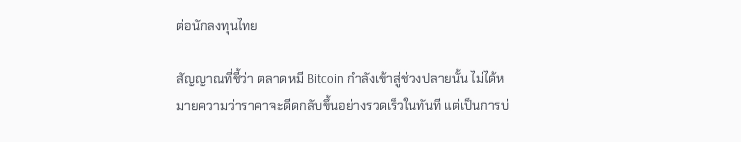ต่อนักลงทุนไทย

สัญญาณที่ชี้ว่า ตลาดหมี Bitcoin กำลังเข้าสู่ช่วงปลายนั้น ไม่ได้หมายความว่าราคาจะดีดกลับขึ้นอย่างรวดเร็วในทันที แต่เป็นการบ่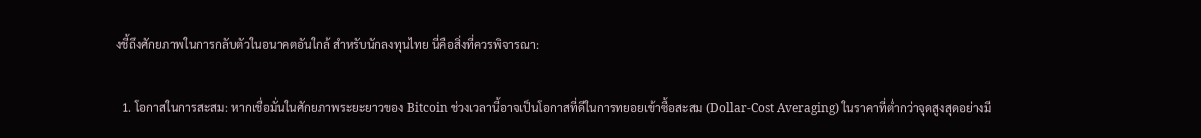งชี้ถึงศักยภาพในการกลับตัวในอนาคตอันใกล้ สำหรับนักลงทุนไทย นี่คือสิ่งที่ควรพิจารณา:

  1. โอกาสในการสะสม: หากเชื่อมั่นในศักยภาพระยะยาวของ Bitcoin ช่วงเวลานี้อาจเป็นโอกาสที่ดีในการทยอยเข้าซื้อสะสม (Dollar-Cost Averaging) ในราคาที่ต่ำกว่าจุดสูงสุดอย่างมี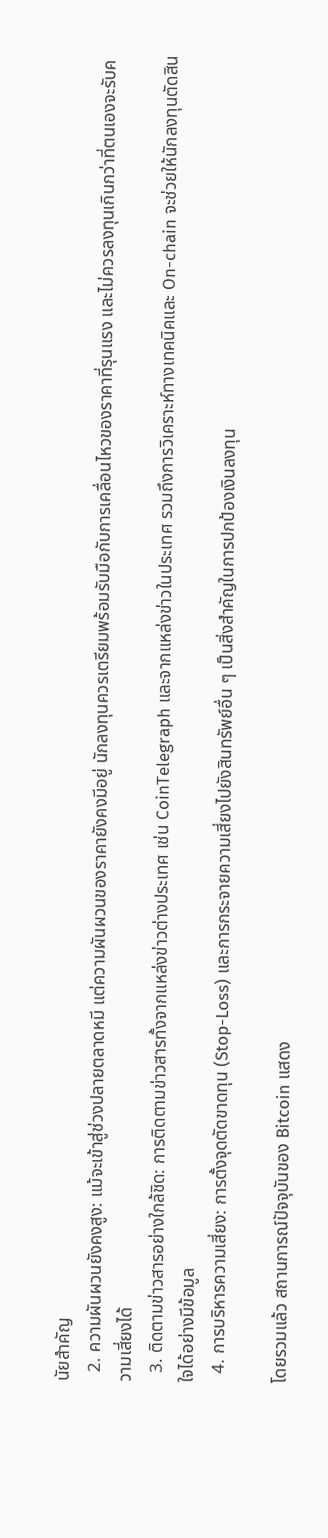นัยสำคัญ
  2. ความผันผวนยังคงสูง: แม้จะเข้าสู่ช่วงปลายตลาดหมี แต่ความผันผวนของราคายังคงมีอยู่ นักลงทุนควรเตรียมพร้อมรับมือกับการเคลื่อนไหวของราคาที่รุนแรง และไม่ควรลงทุนเกินกว่าที่ตนเองจะรับความเสี่ยงได้
  3. ติดตามข่าวสารอย่างใกล้ชิด: การติดตามข่าวสารทั้งจากแหล่งข่าวต่างประเทศ เช่น CoinTelegraph และจากแหล่งข่าวในประเทศ รวมถึงการวิเคราะห์ทางเทคนิคและ On-chain จะช่วยให้นักลงทุนตัดสินใจได้อย่างมีข้อมูล
  4. การบริหารความเสี่ยง: การตั้งจุดตัดขาดทุน (Stop-Loss) และการกระจายความเสี่ยงไปยังสินทรัพย์อื่น ๆ เป็นสิ่งสำคัญในการปกป้องเงินลงทุน

โดยรวมแล้ว สถานการณ์ปัจจุบันของ Bitcoin แสดง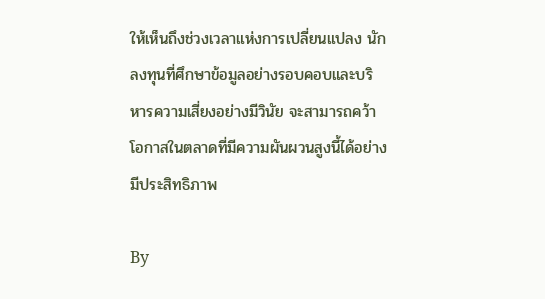ให้เห็นถึงช่วงเวลาแห่งการเปลี่ยนแปลง นักลงทุนที่ศึกษาข้อมูลอย่างรอบคอบและบริหารความเสี่ยงอย่างมีวินัย จะสามารถคว้าโอกาสในตลาดที่มีความผันผวนสูงนี้ได้อย่างมีประสิทธิภาพ

By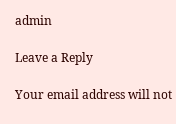admin

Leave a Reply

Your email address will not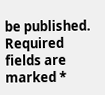be published. Required fields are marked *